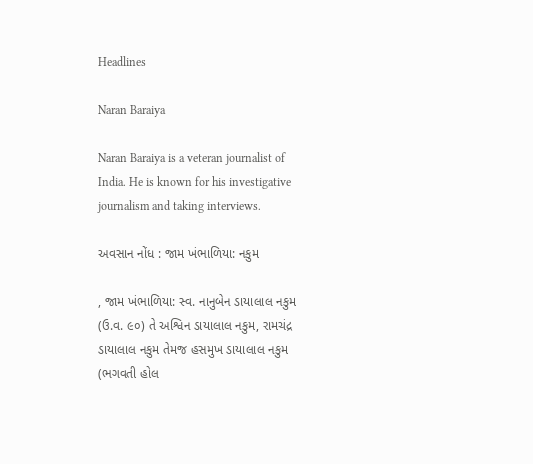Headlines

Naran Baraiya

Naran Baraiya is a veteran journalist of India. He is known for his investigative journalism and taking interviews.

અવસાન નોંધ : જામ ખંભાળિયા: નકુમ

, જામ ખંભાળિયા: સ્વ. નાનુબેન ડાયાલાલ નકુમ (ઉ.વ. ૯૦) તે અશ્વિન ડાયાલાલ નકુમ, રામચંદ્ર ડાયાલાલ નકુમ તેમજ હસમુખ ડાયાલાલ નકુમ (ભગવતી હોલ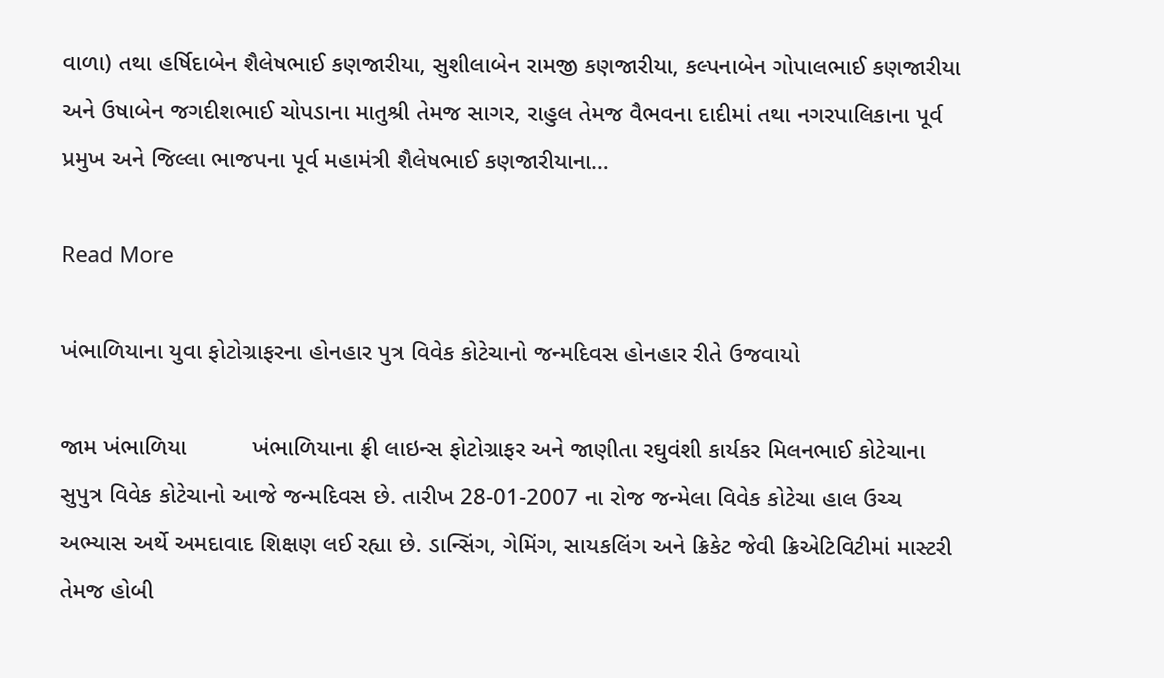વાળા) તથા હર્ષિદાબેન શૈલેષભાઈ કણજારીયા, સુશીલાબેન રામજી કણજારીયા, કલ્પનાબેન ગોપાલભાઈ કણજારીયા અને ઉષાબેન જગદીશભાઈ ચોપડાના માતુશ્રી તેમજ સાગર, રાહુલ તેમજ વૈભવના દાદીમાં તથા નગરપાલિકાના પૂર્વ પ્રમુખ અને જિલ્લા ભાજપના પૂર્વ મહામંત્રી શૈલેષભાઈ કણજારીયાના…

Read More

ખંભાળિયાના યુવા ફોટોગ્રાફરના હોનહાર પુત્ર વિવેક કોટેચાનો જન્મદિવસ હોનહાર રીતે ઉજવાયો

જામ ખંભાળિયા          ખંભાળિયાના ફ્રી લાઇન્સ ફોટોગ્રાફર અને જાણીતા રઘુવંશી કાર્યકર મિલનભાઈ કોટેચાના સુપુત્ર વિવેક કોટેચાનો આજે જન્મદિવસ છે. તારીખ 28-01-2007 ના રોજ જન્મેલા વિવેક કોટેચા હાલ ઉચ્ચ અભ્યાસ અર્થે અમદાવાદ શિક્ષણ લઈ રહ્યા છે. ડાન્સિંગ, ગેમિંગ, સાયકલિંગ અને ક્રિકેટ જેવી ક્રિએટિવિટીમાં માસ્ટરી તેમજ હોબી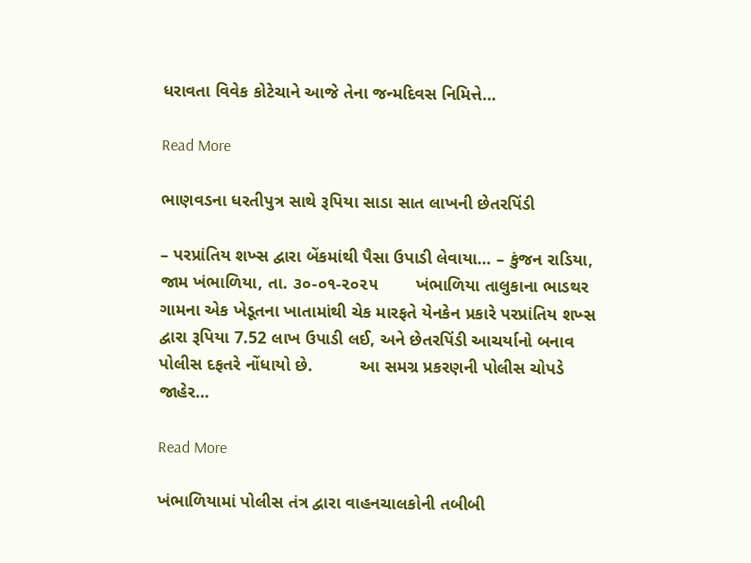ધરાવતા વિવેક કોટેચાને આજે તેના જન્મદિવસ નિમિત્તે…

Read More

ભાણવડના ધરતીપુત્ર સાથે રૂપિયા સાડા સાત લાખની છેતરપિંડી

– પરપ્રાંતિય શખ્સ દ્વારા બેંકમાંથી પૈસા ઉપાડી લેવાયા… – કુંજન રાડિયા, જામ ખંભાળિયા, તા. ૩૦-૦૧-૨૦૨૫        ખંભાળિયા તાલુકાના ભાડથર ગામના એક ખેડૂતના ખાતામાંથી ચેક મારફતે યેનકેન પ્રકારે પરપ્રાંતિય શખ્સ દ્વારા રૂપિયા 7.52 લાખ ઉપાડી લઈ, અને છેતરપિંડી આચર્યાનો બનાવ પોલીસ દફતરે નોંધાયો છે.          આ સમગ્ર પ્રકરણની પોલીસ ચોપડે જાહેર…

Read More

ખંભાળિયામાં પોલીસ તંત્ર દ્વારા વાહનચાલકોની તબીબી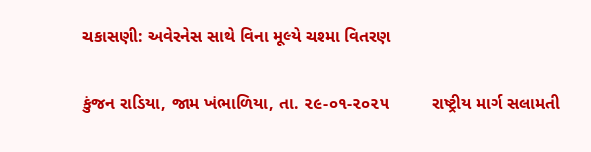ચકાસણી: અવેરનેસ સાથે વિના મૂલ્યે ચશ્મા વિતરણ

કુંજન રાડિયા, જામ ખંભાળિયા, તા. ૨૯-૦૧-૨૦૨૫         રાષ્ટ્રીય માર્ગ સલામતી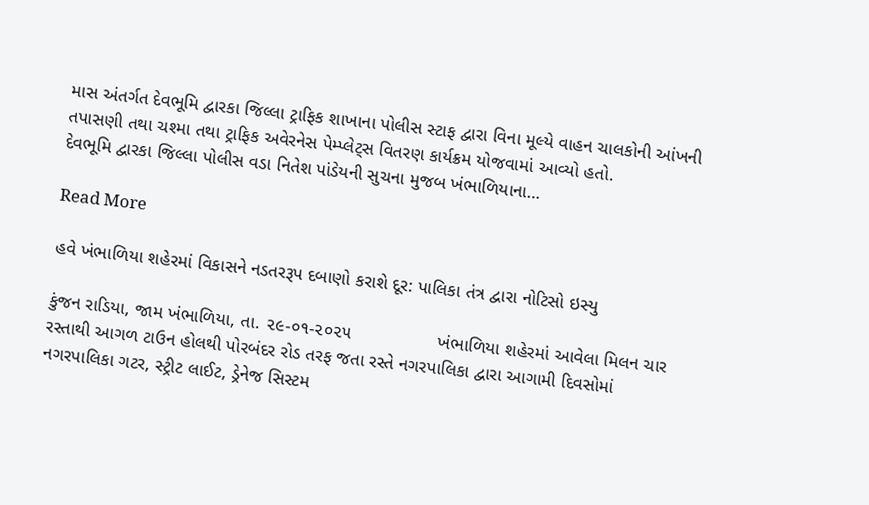માસ અંતર્ગત દેવભૂમિ દ્વારકા જિલ્લા ટ્રાફિક શાખાના પોલીસ સ્ટાફ દ્વારા વિના મૂલ્યે વાહન ચાલકોની આંખની તપાસણી તથા ચશ્મા તથા ટ્રાફિક અવેરનેસ પેમ્પ્લેટ્સ વિતરણ કાર્યક્રમ યોજવામાં આવ્યો હતો.           દેવભૂમિ દ્વારકા જિલ્લા પોલીસ વડા નિતેશ પાંડેયની સુચના મુજબ ખંભાળિયાના…

Read More

હવે ખંભાળિયા શહેરમાં વિકાસને નડતરરૂપ દબાણો કરાશે દૂર: પાલિકા તંત્ર દ્વારા નોટિસો ઇસ્યુ

કુંજન રાડિયા, જામ ખંભાળિયા, તા. ૨૯-૦૧-૨૦૨૫                 ખંભાળિયા શહેરમાં આવેલા મિલન ચાર રસ્તાથી આગળ ટાઉન હોલથી પોરબંદર રોડ તરફ જતા રસ્તે નગરપાલિકા દ્વારા આગામી દિવસોમાં નગરપાલિકા ગટર, સ્ટ્રીટ લાઈટ, ડ્રેનેજ સિસ્ટમ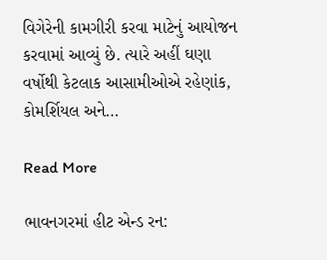વિગેરેની કામગીરી કરવા માટેનું આયોજન કરવામાં આવ્યું છે. ત્યારે અહીં ઘણા વર્ષોથી કેટલાક આસામીઓએ રહેણાંક, કોમર્શિયલ અને…

Read More

ભાવનગરમાં હીટ એન્ડ રન: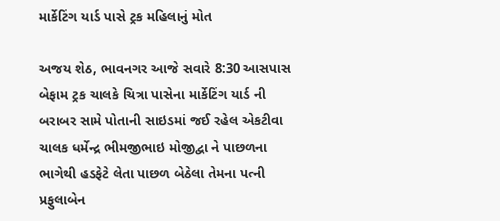માર્કેટિંગ યાર્ડ પાસે ટ્રક મહિલાનું મોત

અજય શેઠ, ભાવનગર આજે સવારે 8:30 આસપાસ બેફામ ટ્રક ચાલકે ચિત્રા પાસેના માર્કેટિંગ યાર્ડ ની બરાબર સામે પોતાની સાઇડમાં જઈ રહેલ એકટીવા ચાલક ધર્મેન્દ્ર ભીમજીભાઇ મોજીદ્વા ને પાછળના ભાગેથી હડફેટે લેતા પાછળ બેઠેલા તેમના પત્ની પ્રફુલાબેન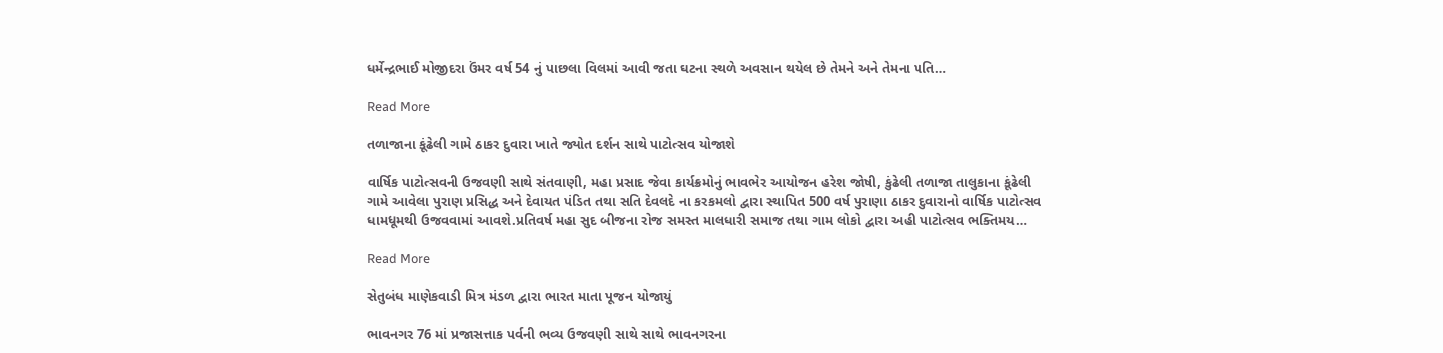ધર્મેન્દ્રભાઈ મોજીદરા ઉંમર વર્ષ 54 નું પાછલા વિલમાં આવી જતા ઘટના સ્થળે અવસાન થયેલ છે તેમને અને તેમના પતિ…

Read More

તળાજાના કૂંઢેલી ગામે ઠાકર દુવારા ખાતે જ્યોત દર્શન સાથે પાટોત્સવ યોજાશે

વાર્ષિક પાટોત્સવની ઉજવણી સાથે સંતવાણી, મહા પ્રસાદ જેવા કાર્યક્રમોનું ભાવભેર આયોજન હરેશ જોષી, કુંઢેલી તળાજા તાલુકાના કૂંઢેલી ગામે આવેલા પુરાણ પ્રસિદ્ધ અને દેવાયત પંડિત તથા સતિ દેવલદે ના કરકમલો દ્વારા સ્થાપિત 500 વર્ષ પુરાણા ઠાકર દુવારાનો વાર્ષિક પાટોત્સવ ધામધૂમથી ઉજવવામાં આવશે.પ્રતિવર્ષ મહા સુદ બીજના રોજ સમસ્ત માલધારી સમાજ તથા ગામ લોકો દ્વારા અહી પાટોત્સવ ભક્તિમય…

Read More

સેતુબંધ માણેકવાડી મિત્ર મંડળ દ્વારા ભારત માતા પૂજન યોજાયું

ભાવનગર 76 માં પ્રજાસત્તાક પર્વની ભવ્ય ઉજવણી સાથે સાથે ભાવનગરના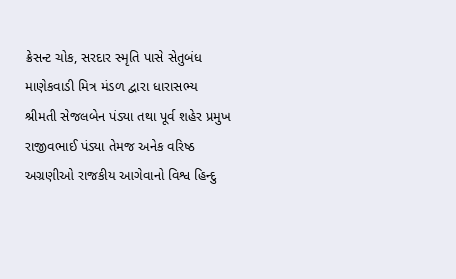ક્રેસન્ટ ચોક, સરદાર સ્મૃતિ પાસે સેતુબંધ માણેકવાડી મિત્ર મંડળ દ્વારા ધારાસભ્ય શ્રીમતી સેજલબેન પંડ્યા તથા પૂર્વ શહેર પ્રમુખ રાજીવભાઈ પંડ્યા તેમજ અનેક વરિષ્ઠ અગ્રણીઓ રાજકીય આગેવાનો વિશ્વ હિન્દુ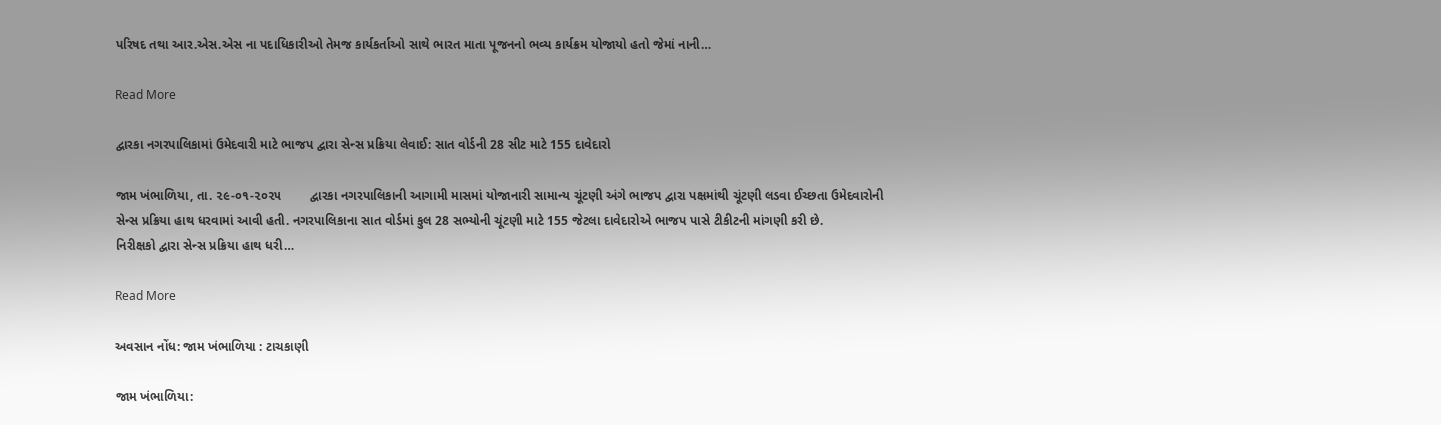પરિષદ તથા આર.એસ.એસ ના પદાધિકારીઓ તેમજ કાર્યકર્તાઓ સાથે ભારત માતા પૂજનનો ભવ્ય કાર્યક્રમ યોજાયો હતો જેમાં નાની…

Read More

દ્વારકા નગરપાલિકામાં ઉમેદવારી માટે ભાજપ દ્વારા સેન્સ પ્રક્રિયા લેવાઈ: સાત વોર્ડની 28 સીટ માટે 155 દાવેદારો

જામ ખંભાળિયા, તા. ૨૯-૦૧-૨૦૨૫        દ્વારકા નગરપાલિકાની આગામી માસમાં યોજાનારી સામાન્ય ચૂંટણી અંગે ભાજપ દ્વારા પક્ષમાંથી ચૂંટણી લડવા ઈચ્છતા ઉમેદવારોની સેન્સ પ્રક્રિયા હાથ ધરવામાં આવી હતી. નગરપાલિકાના સાત વોર્ડમાં કુલ 28 સભ્યોની ચૂંટણી માટે 155 જેટલા દાવેદારોએ ભાજપ પાસે ટીકીટની માંગણી કરી છે.          નિરીક્ષકો દ્વારા સેન્સ પ્રક્રિયા હાથ ધરી…

Read More

અવસાન નોંધ: જામ ખંભાળિયા : ટાચકાણી

જામ ખંભાળિયા: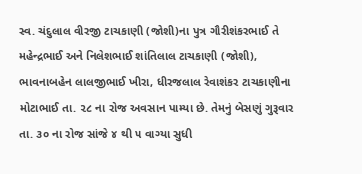સ્વ. ચંદુલાલ વીરજી ટાચકાણી (જોશી)ના પુત્ર ગૌરીશંકરભાઈ તે મહેન્દ્રભાઈ અને નિલેશભાઈ શાંતિલાલ ટાચકાણી (જોશી), ભાવનાબહેન લાલજીભાઈ ખીરા, ધીરજલાલ રેવાશંકર ટાચકાણીના મોટાભાઈ તા. ૨૮ ના રોજ અવસાન પામ્યા છે. તેમનું બેસણું ગુરૂવાર તા. ૩૦ ના રોજ સાંજે ૪ થી ૫ વાગ્યા સુધી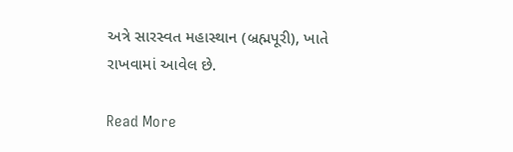અત્રે સારસ્વત મહાસ્થાન (બ્રહ્મપૂરી), ખાતે રાખવામાં આવેલ છે.

Read More